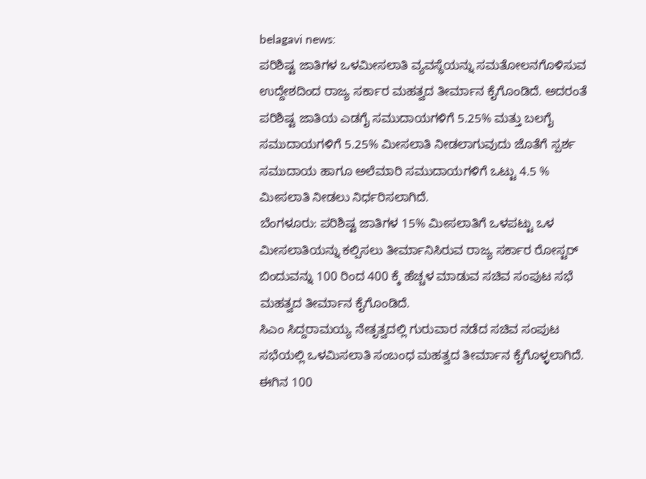belagavi news:
ಪರಿಶಿಷ್ಟ ಜಾತಿಗಳ ಒಳಮೀಸಲಾತಿ ವ್ಯವಸ್ಥೆಯನ್ನು ಸಮತೋಲನಗೊಳಿಸುವ ಉದ್ದೇಶದಿಂದ ರಾಜ್ಯ ಸರ್ಕಾರ ಮಹತ್ವದ ತೀರ್ಮಾನ ಕೈಗೊಂಡಿದೆ. ಅದರಂತೆ ಪರಿಶಿಷ್ಟ ಜಾತಿಯ ಎಡಗೈ ಸಮುದಾಯಗಳಿಗೆ 5.25% ಮತ್ತು ಬಲಗೈ ಸಮುದಾಯಗಳಿಗೆ 5.25% ಮೀಸಲಾತಿ ನೀಡಲಾಗುವುದು ಜೊತೆಗೆ ಸ್ಪರ್ಶ ಸಮುದಾಯ ಹಾಗೂ ಅಲೆಮಾರಿ ಸಮುದಾಯಗಳಿಗೆ ಒಟ್ಟು 4.5 % ಮೀಸಲಾತಿ ನೀಡಲು ನಿರ್ಧರಿಸಲಾಗಿದೆ.
ಬೆಂಗಳೂರು: ಪರಿಶಿಷ್ಟ ಜಾತಿಗಳ 15% ಮೀಸಲಾತಿಗೆ ಒಳಪಟ್ಟು ಒಳ ಮೀಸಲಾತಿಯನ್ನು ಕಲ್ಪಿಸಲು ತೀರ್ಮಾನಿಸಿರುವ ರಾಜ್ಯ ಸರ್ಕಾರ ರೋಸ್ಟರ್ ಬಿಂದುವನ್ನು 100 ರಿಂದ 400 ಕ್ಕೆ ಹೆಚ್ಚಳ ಮಾಡುವ ಸಚಿವ ಸಂಪುಟ ಸಭೆ ಮಹತ್ವದ ತೀರ್ಮಾನ ಕೈಗೊಂಡಿದೆ.
ಸಿಎಂ ಸಿದ್ದರಾಮಯ್ಯ ನೇತೃತ್ವದಲ್ಲಿ ಗುರುವಾರ ನಡೆದ ಸಚಿವ ಸಂಪುಟ ಸಭೆಯಲ್ಲಿ ಒಳಮಿಸಲಾತಿ ಸಂಬಂಧ ಮಹತ್ವದ ತೀರ್ಮಾನ ಕೈಗೊಳ್ಳಲಾಗಿದೆ. ಈಗಿನ 100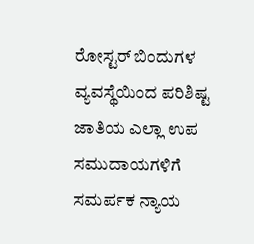ರೋಸ್ಟರ್ ಬಿಂದುಗಳ ವ್ಯವಸ್ಥೆಯಿಂದ ಪರಿಶಿಷ್ಟ ಜಾತಿಯ ಎಲ್ಲಾ ಉಪ ಸಮುದಾಯಗಳಿಗೆ ಸಮರ್ಪಕ ನ್ಯಾಯ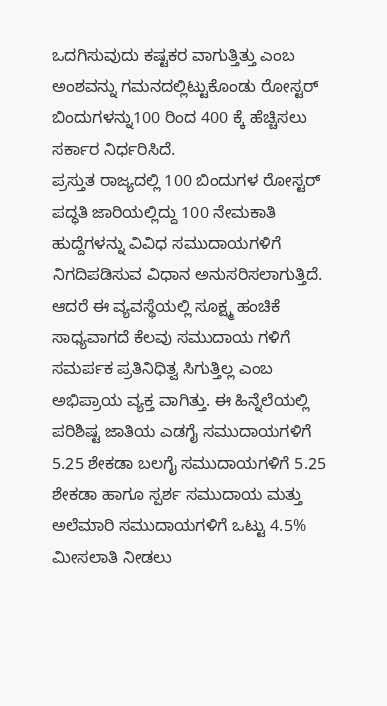ಒದಗಿಸುವುದು ಕಷ್ಟಕರ ವಾಗುತ್ತಿತ್ತು ಎಂಬ ಅಂಶವನ್ನು ಗಮನದಲ್ಲಿಟ್ಟುಕೊಂಡು ರೋಸ್ಟರ್ ಬಿಂದುಗಳನ್ನು100 ರಿಂದ 400 ಕ್ಕೆ ಹೆಚ್ಚಿಸಲು ಸರ್ಕಾರ ನಿರ್ಧರಿಸಿದೆ.
ಪ್ರಸ್ತುತ ರಾಜ್ಯದಲ್ಲಿ 100 ಬಿಂದುಗಳ ರೋಸ್ಟರ್ ಪದ್ಧತಿ ಜಾರಿಯಲ್ಲಿದ್ದು 100 ನೇಮಕಾತಿ ಹುದ್ದೆಗಳನ್ನು ವಿವಿಧ ಸಮುದಾಯಗಳಿಗೆ ನಿಗದಿಪಡಿಸುವ ವಿಧಾನ ಅನುಸರಿಸಲಾಗುತ್ತಿದೆ.
ಆದರೆ ಈ ವ್ಯವಸ್ಥೆಯಲ್ಲಿ ಸೂಕ್ಷ್ಮ ಹಂಚಿಕೆ ಸಾಧ್ಯವಾಗದೆ ಕೆಲವು ಸಮುದಾಯ ಗಳಿಗೆ ಸಮರ್ಪಕ ಪ್ರತಿನಿಧಿತ್ವ ಸಿಗುತ್ತಿಲ್ಲ ಎಂಬ ಅಭಿಪ್ರಾಯ ವ್ಯಕ್ತ ವಾಗಿತ್ತು. ಈ ಹಿನ್ನೆಲೆಯಲ್ಲಿ ಪರಿಶಿಷ್ಟ ಜಾತಿಯ ಎಡಗೈ ಸಮುದಾಯಗಳಿಗೆ 5.25 ಶೇಕಡಾ ಬಲಗೈ ಸಮುದಾಯಗಳಿಗೆ 5.25 ಶೇಕಡಾ ಹಾಗೂ ಸ್ಪರ್ಶ ಸಮುದಾಯ ಮತ್ತು ಅಲೆಮಾರಿ ಸಮುದಾಯಗಳಿಗೆ ಒಟ್ಟು 4.5% ಮೀಸಲಾತಿ ನೀಡಲು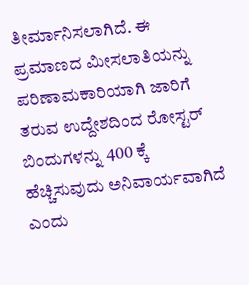ತೀರ್ಮಾನಿಸಲಾಗಿದೆ. ಈ ಪ್ರಮಾಣದ ಮೀಸಲಾತಿಯನ್ನು ಪರಿಣಾಮಕಾರಿಯಾಗಿ ಜಾರಿಗೆ ತರುವ ಉದ್ದೇಶದಿಂದ ರೋಸ್ಟರ್ ಬಿಂದುಗಳನ್ನು 400 ಕ್ಕೆ ಹೆಚ್ಚಿಸುವುದು ಅನಿವಾರ್ಯವಾಗಿದೆ ಎಂದು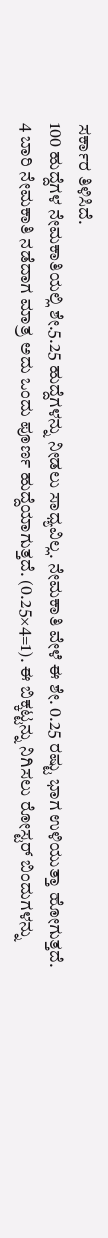ಸರ್ಕಾರ ತಿಳಿಸಿದೆ.
100 ಹುದ್ದೆಗಳ ನೇಮಕಾತಿಯಲ್ಲಿ ಶೇ.5.25 ಹುದ್ದೆಗಳನ್ನು ನೀಡಲು ಸಾಧ್ಯವಿಲ್ಲ. ನೇಮಕಾತಿ ವೇಳೆ ಈ ಶೇ. 0.25 ರಷ್ಟು ಭಾಗ ಉಳಿಯುತ್ತಾ ಹೋಗುತ್ತದೆ. 4 ಬಾರಿ ನೇಮಕಾತಿ ನಡೆದಾಗ ಮಾತ್ರ ಅದು ಒಂದು ಪೂರ್ಣ ಹುದ್ದೆಯಾಗುತ್ತದೆ. (0.25×4=1). ಈ ಬಿಕ್ಕಟ್ಟನ್ನು ನಿಗಿಸಲು ರೋಸ್ಟರ್ ಬಿಂದುಗಳನ್ನು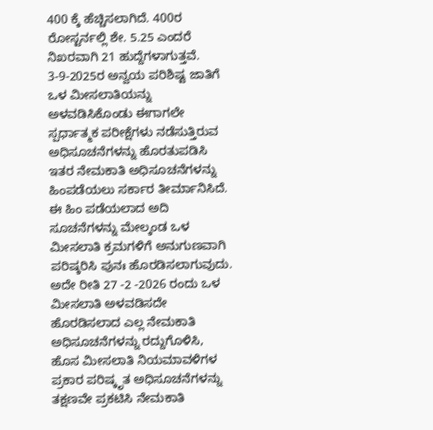400 ಕ್ಕೆ ಹೆಚ್ಚಿಸಲಾಗಿದೆ. 400ರ ರೋಸ್ಟರ್ನಲ್ಲಿ ಶೇ. 5.25 ಎಂದರೆ ನಿಖರವಾಗಿ 21 ಹುದ್ದೆಗಳಾಗುತ್ತವೆ.
3-9-2025ರ ಅನ್ವಯ ಪರಿಶಿಷ್ಟ ಜಾತಿಗೆ ಒಳ ಮೀಸಲಾತಿಯನ್ನು ಅಳವಡಿಸಿಕೊಂಡು ಈಗಾಗಲೇ ಸ್ಪರ್ಧಾತ್ಮಕ ಪರೀಕ್ಷೆಗಳು ನಡೆಸುತ್ತಿರುವ ಅಧಿಸೂಚನೆಗಳನ್ನು ಹೊರತುಪಡಿಸಿ ಇತರ ನೇಮಕಾತಿ ಅಧಿಸೂಚನೆಗಳನ್ನು ಹಿಂಪಡೆಯಲು ಸರ್ಕಾರ ತೀರ್ಮಾನಿಸಿದೆ. ಈ ಹಿಂ ಪಡೆಯಲಾದ ಅದಿ ಸೂಚನೆಗಳನ್ನು ಮೇಲ್ಕಂಡ ಒಳ ಮೀಸಲಾತಿ ಕ್ರಮಗಳಿಗೆ ಅನುಗುಣವಾಗಿ ಪರಿಷ್ಕರಿಸಿ ಪುನಃ ಹೊರಡಿಸಲಾಗುವುದು. ಅದೇ ರೀತಿ 27 -2 -2026 ರಂದು ಒಳ ಮೀಸಲಾತಿ ಅಳವಡಿಸದೇ ಹೊರಡಿಸಲಾದ ಎಲ್ಲ ನೇಮಕಾತಿ ಅಧಿಸೂಚನೆಗಳನ್ನು ರದ್ದುಗೊಳಿಸಿ, ಹೊಸ ಮೀಸಲಾತಿ ನಿಯಮಾವಳಿಗಳ ಪ್ರಕಾರ ಪರಿಷ್ಕೃತ ಅಧಿಸೂಚನೆಗಳನ್ನು ತಕ್ಷಣವೇ ಪ್ರಕಟಿಸಿ ನೇಮಕಾತಿ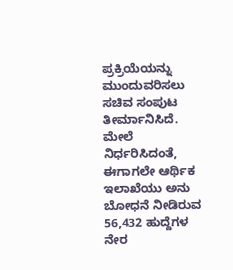ಪ್ರಕ್ರಿಯೆಯನ್ನು ಮುಂದುವರಿಸಲು ಸಚಿವ ಸಂಪುಟ ತೀರ್ಮಾನಿಸಿದೆ.
ಮೇಲೆ ನಿರ್ಧರಿಸಿದಂತೆ, ಈಗಾಗಲೇ ಆರ್ಥಿಕ ಇಲಾಖೆಯು ಅನು ಬೋಧನೆ ನೀಡಿರುವ 56,432 ಹುದ್ದೆಗಳ ನೇರ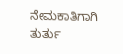ನೇಮಕಾತಿಗಾಗಿ ತುರ್ತು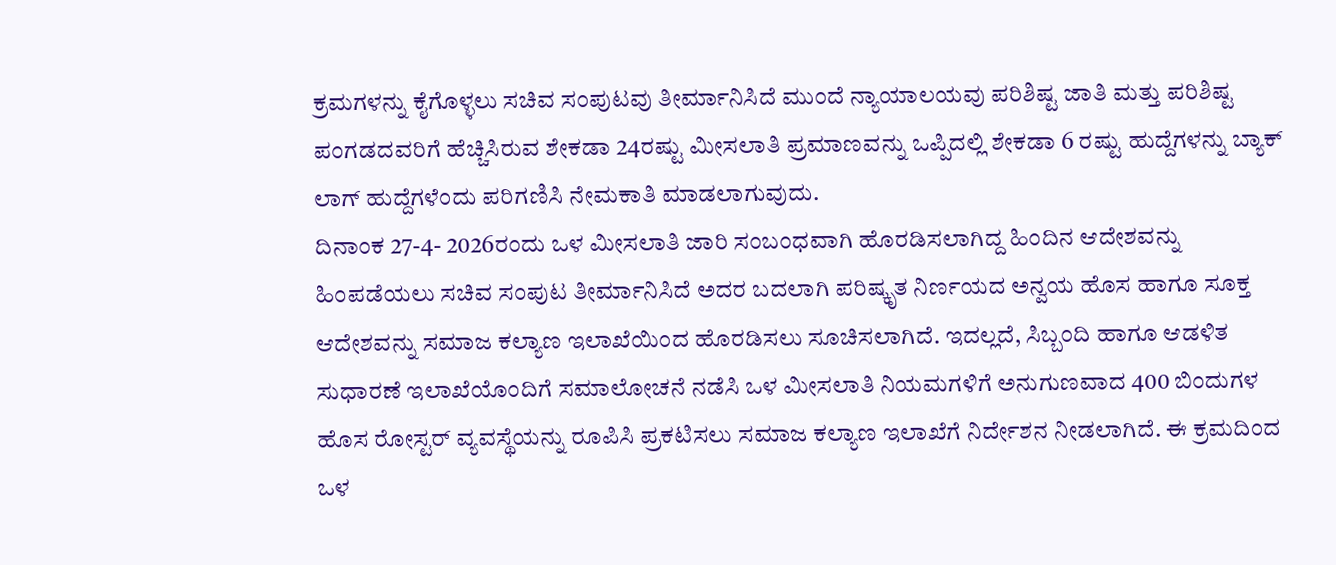ಕ್ರಮಗಳನ್ನು ಕೈಗೊಳ್ಳಲು ಸಚಿವ ಸಂಪುಟವು ತೀರ್ಮಾನಿಸಿದೆ ಮುಂದೆ ನ್ಯಾಯಾಲಯವು ಪರಿಶಿಷ್ಟ ಜಾತಿ ಮತ್ತು ಪರಿಶಿಷ್ಟ ಪಂಗಡದವರಿಗೆ ಹೆಚ್ಚಿಸಿರುವ ಶೇಕಡಾ 24ರಷ್ಟು ಮೀಸಲಾತಿ ಪ್ರಮಾಣವನ್ನು ಒಪ್ಪಿದಲ್ಲಿ ಶೇಕಡಾ 6 ರಷ್ಟು ಹುದ್ದೆಗಳನ್ನು ಬ್ಯಾಕ್ ಲಾಗ್ ಹುದ್ದೆಗಳೆಂದು ಪರಿಗಣಿಸಿ ನೇಮಕಾತಿ ಮಾಡಲಾಗುವುದು.
ದಿನಾಂಕ 27-4- 2026ರಂದು ಒಳ ಮೀಸಲಾತಿ ಜಾರಿ ಸಂಬಂಧವಾಗಿ ಹೊರಡಿಸಲಾಗಿದ್ದ ಹಿಂದಿನ ಆದೇಶವನ್ನು ಹಿಂಪಡೆಯಲು ಸಚಿವ ಸಂಪುಟ ತೀರ್ಮಾನಿಸಿದೆ ಅದರ ಬದಲಾಗಿ ಪರಿಷ್ಕೃತ ನಿರ್ಣಯದ ಅನ್ವಯ ಹೊಸ ಹಾಗೂ ಸೂಕ್ತ ಆದೇಶವನ್ನು ಸಮಾಜ ಕಲ್ಯಾಣ ಇಲಾಖೆಯಿಂದ ಹೊರಡಿಸಲು ಸೂಚಿಸಲಾಗಿದೆ. ಇದಲ್ಲದೆ, ಸಿಬ್ಬಂದಿ ಹಾಗೂ ಆಡಳಿತ ಸುಧಾರಣೆ ಇಲಾಖೆಯೊಂದಿಗೆ ಸಮಾಲೋಚನೆ ನಡೆಸಿ ಒಳ ಮೀಸಲಾತಿ ನಿಯಮಗಳಿಗೆ ಅನುಗುಣವಾದ 400 ಬಿಂದುಗಳ ಹೊಸ ರೋಸ್ಟರ್ ವ್ಯವಸ್ಥೆಯನ್ನು ರೂಪಿಸಿ ಪ್ರಕಟಿಸಲು ಸಮಾಜ ಕಲ್ಯಾಣ ಇಲಾಖೆಗೆ ನಿರ್ದೇಶನ ನೀಡಲಾಗಿದೆ. ಈ ಕ್ರಮದಿಂದ ಒಳ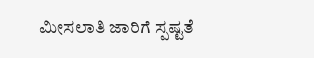ಮೀಸಲಾತಿ ಜಾರಿಗೆ ಸ್ಪಷ್ಟತೆ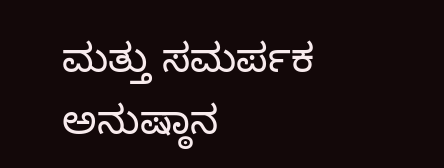ಮತ್ತು ಸಮರ್ಪಕ ಅನುಷ್ಠಾನ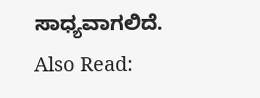ಸಾಧ್ಯವಾಗಲಿದೆ.
Also Read: